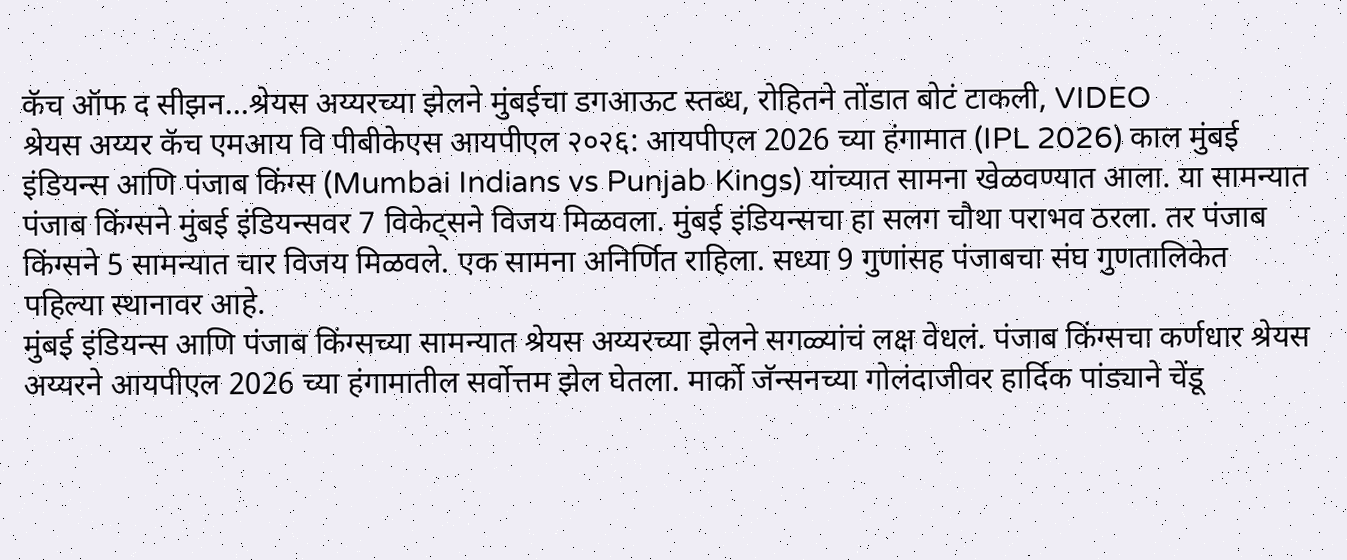कॅच ऑफ द सीझन…श्रेयस अय्यरच्या झेलने मुंबईचा डगआऊट स्तब्ध, रोहितने तोंडात बोटं टाकली, VIDEO
श्रेयस अय्यर कॅच एमआय वि पीबीकेएस आयपीएल २०२६: आयपीएल 2026 च्या हंगामात (IPL 2026) काल मुंबई इंडियन्स आणि पंजाब किंग्स (Mumbai Indians vs Punjab Kings) यांच्यात सामना खेळवण्यात आला. या सामन्यात पंजाब किंग्सने मुंबई इंडियन्सवर 7 विकेट्सने विजय मिळवला. मुंबई इंडियन्सचा हा सलग चौथा पराभव ठरला. तर पंजाब किंग्सने 5 सामन्यात चार विजय मिळवले. एक सामना अनिर्णित राहिला. सध्या 9 गुणांसह पंजाबचा संघ गुणतालिकेत पहिल्या स्थानावर आहे.
मुंबई इंडियन्स आणि पंजाब किंग्सच्या सामन्यात श्रेयस अय्यरच्या झेलने सगळ्यांचं लक्ष वेधलं. पंजाब किंग्सचा कर्णधार श्रेयस अय्यरने आयपीएल 2026 च्या हंगामातील सर्वोत्तम झेल घेतला. मार्को जॅन्सनच्या गोलंदाजीवर हार्दिक पांड्याने चेंडू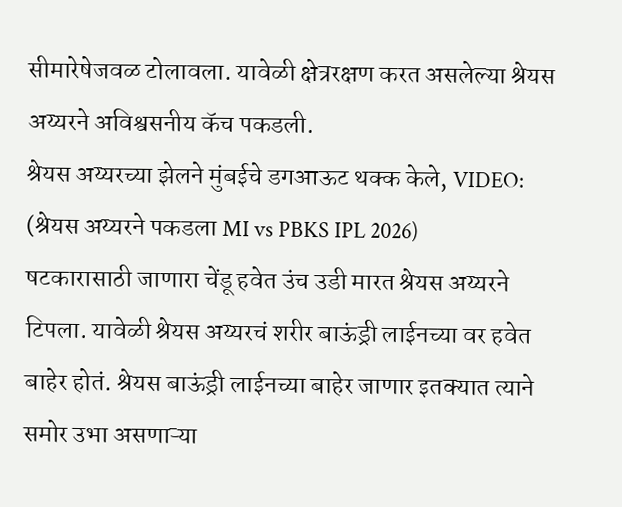सीमारेषेजवळ टोलावला. यावेळी क्षेत्ररक्षण करत असलेल्या श्रेयस अय्यरने अविश्वसनीय कॅच पकडली.
श्रेयस अय्यरच्या झेलने मुंबईचे डगआऊट थक्क केले, VIDEO: (श्रेयस अय्यरने पकडला MI vs PBKS IPL 2026)
षटकारासाठी जाणारा चेंडू हवेत उंच उडी मारत श्रेयस अय्यरने टिपला. यावेळी श्रेयस अय्यरचं शरीर बाऊंड्री लाईनच्या वर हवेत बाहेर होतं. श्रेयस बाऊंड्री लाईनच्या बाहेर जाणार इतक्यात त्याने समोर उभा असणाऱ्या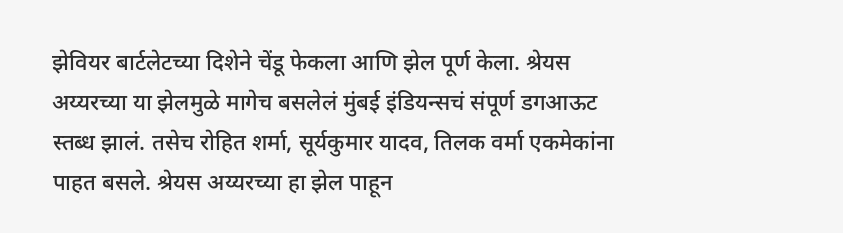झेवियर बार्टलेटच्या दिशेने चेंडू फेकला आणि झेल पूर्ण केला. श्रेयस अय्यरच्या या झेलमुळे मागेच बसलेलं मुंबई इंडियन्सचं संपूर्ण डगआऊट स्तब्ध झालं. तसेच रोहित शर्मा, सूर्यकुमार यादव, तिलक वर्मा एकमेकांना पाहत बसले. श्रेयस अय्यरच्या हा झेल पाहून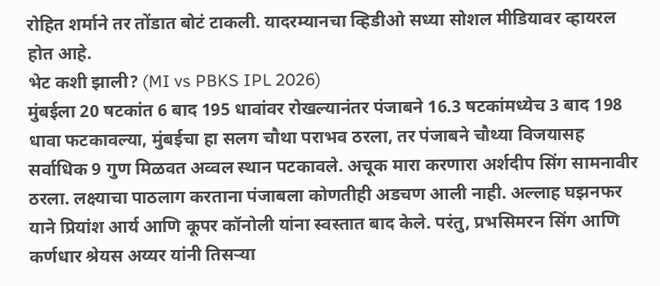रोहित शर्माने तर तोंडात बोटं टाकली. यादरम्यानचा व्हिडीओ सध्या सोशल मीडियावर व्हायरल होत आहे.
भेट कशी झाली? (MI vs PBKS IPL 2026)
मुंबईला 20 षटकांत 6 बाद 195 धावांवर रोखल्यानंतर पंजाबने 16.3 षटकांमध्येच 3 बाद 198 धावा फटकावल्या, मुंबईचा हा सलग चौथा पराभव ठरला, तर पंजाबने चौथ्या विजयासह सर्वाधिक 9 गुण मिळवत अव्वल स्थान पटकावले. अचूक मारा करणारा अर्शदीप सिंग सामनावीर ठरला. लक्ष्याचा पाठलाग करताना पंजाबला कोणतीही अडचण आली नाही. अल्लाह घझनफर याने प्रियांश आर्य आणि कूपर कॉनोली यांना स्वस्तात बाद केले. परंतु, प्रभसिमरन सिंग आणि कर्णधार श्रेयस अय्यर यांनी तिसऱ्या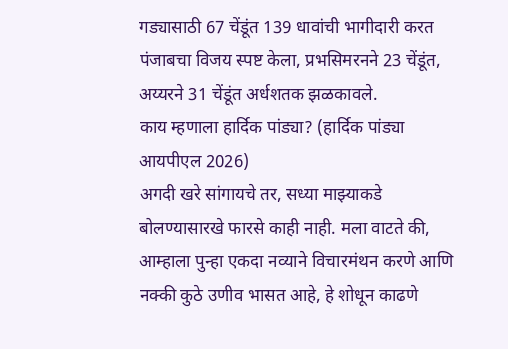गड्यासाठी 67 चेंडूंत 139 धावांची भागीदारी करत पंजाबचा विजय स्पष्ट केला, प्रभसिमरनने 23 चेंडूंत, अय्यरने 31 चेंडूंत अर्धशतक झळकावले.
काय म्हणाला हार्दिक पांड्या? (हार्दिक पांड्या आयपीएल 2026)
अगदी खरे सांगायचे तर, सध्या माझ्याकडे बोलण्यासारखे फारसे काही नाही. मला वाटते की, आम्हाला पुन्हा एकदा नव्याने विचारमंथन करणे आणि नक्की कुठे उणीव भासत आहे, हे शोधून काढणे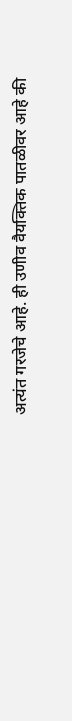अत्यंत गरजेचे आहे. ही उणीव वैयक्तिक पातळीवर आहे की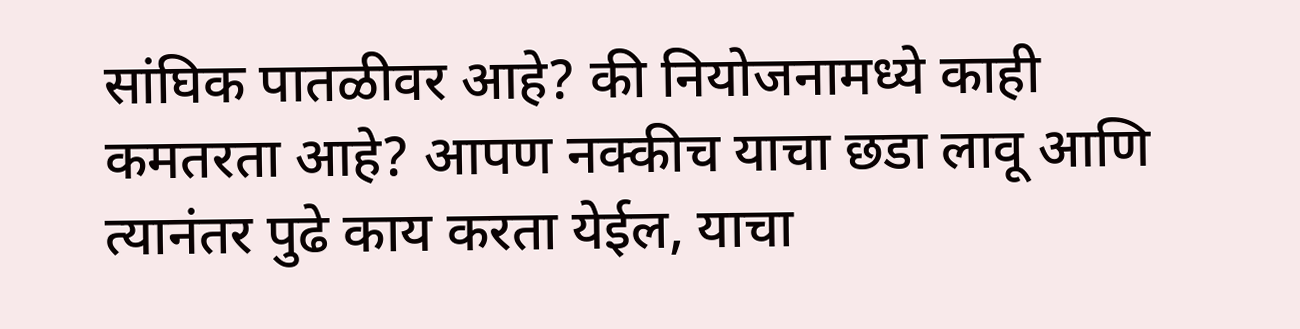सांघिक पातळीवर आहे? की नियोजनामध्ये काही कमतरता आहे? आपण नक्कीच याचा छडा लावू आणि त्यानंतर पुढे काय करता येईल, याचा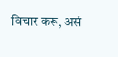विचार करू, असं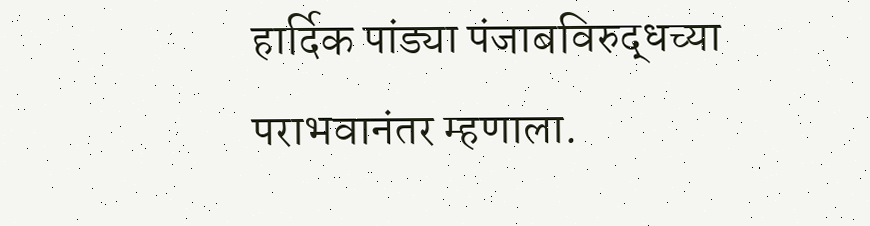हार्दिक पांड्या पंजाबविरुद्धच्या पराभवानंतर म्हणाला.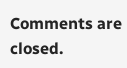Comments are closed.